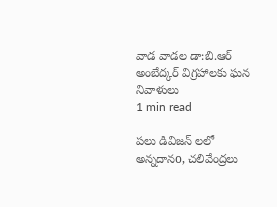వాడ వాడల డా:బి.ఆర్ అంబేద్కర్ విగ్రహాలకు ఘన నివాళులు
1 min read

పలు డివిజన్ లలో అన్నదానo, చలివేంద్రలు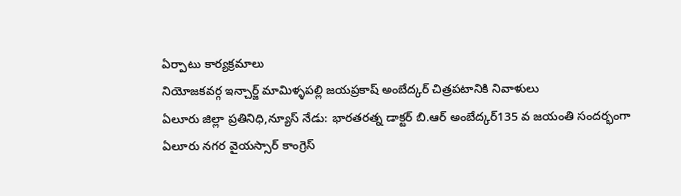ఏర్పాటు కార్యక్రమాలు
నియోజకవర్గ ఇన్చార్జ్ మామిళ్ళపల్లి జయప్రకాష్ అంబేద్కర్ చిత్రపటానికి నివాళులు
ఏలూరు జిల్లా ప్రతినిధి,న్యూస్ నేడు: భారతరత్న డాక్టర్ బి.ఆర్ అంబేద్కర్135 వ జయంతి సందర్భంగా ఏలూరు నగర వైయస్సార్ కాంగ్రెస్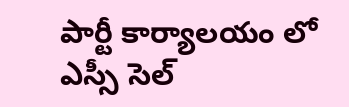పార్టీ కార్యాలయం లో ఎస్సీ సెల్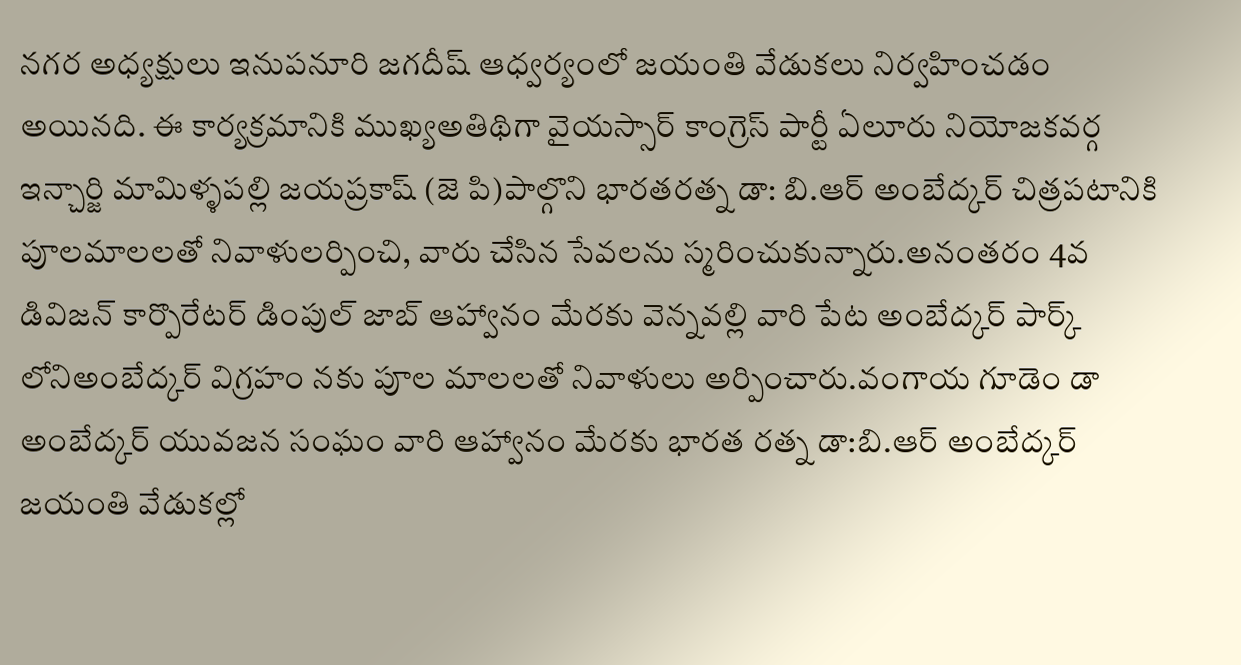నగర అధ్యక్షులు ఇనుపనూరి జగదీష్ ఆధ్వర్యంలో జయంతి వేడుకలు నిర్వహించడం అయినది. ఈ కార్యక్రమానికి ముఖ్యఅతిథిగా వైయస్సార్ కాంగ్రెస్ పార్టీ ఏలూరు నియోజకవర్గ ఇన్చార్జి మామిళ్ళపల్లి జయప్రకాష్ (జె పి)పాల్గొని భారతరత్న డా: బి.ఆర్ అంబేద్కర్ చిత్రపటానికి పూలమాలలతో నివాళులర్పించి, వారు చేసిన సేవలను స్మరించుకున్నారు.అనంతరం 4వ డివిజన్ కార్పొరేటర్ డింపుల్ జాబ్ ఆహ్వానం మేరకు వెన్నవల్లి వారి పేట అంబేద్కర్ పార్క్ లోనిఅంబేద్కర్ విగ్రహం నకు పూల మాలలతో నివాళులు అర్పించారు.వంగాయ గూడెం డా అంబేద్కర్ యువజన సంఘం వారి ఆహ్వానం మేరకు భారత రత్న డా:బి.ఆర్ అంబేద్కర్ జయంతి వేడుకల్లో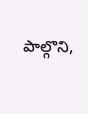పాల్గొని,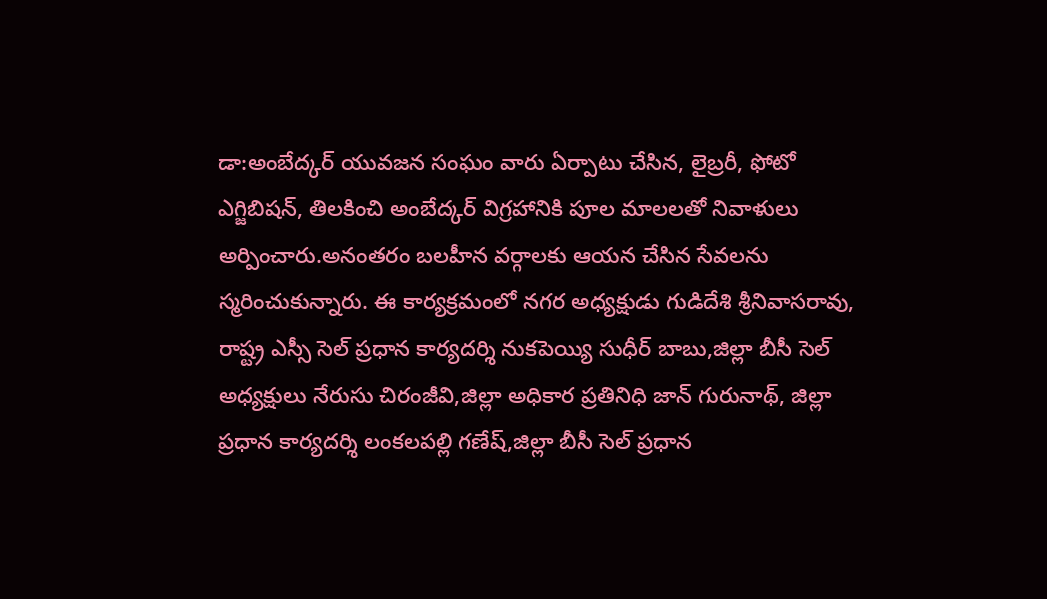డా:అంబేద్కర్ యువజన సంఘం వారు ఏర్పాటు చేసిన, లైబ్రరీ, ఫోటో ఎగ్జిబిషన్, తిలకించి అంబేద్కర్ విగ్రహానికి పూల మాలలతో నివాళులు అర్పించారు.అనంతరం బలహీన వర్గాలకు ఆయన చేసిన సేవలను స్మరించుకున్నారు. ఈ కార్యక్రమంలో నగర అధ్యక్షుడు గుడిదేశి శ్రీనివాసరావు, రాష్ట్ర ఎస్సీ సెల్ ప్రధాన కార్యదర్శి నుకపెయ్యి సుధీర్ బాబు,జిల్లా బీసీ సెల్ అధ్యక్షులు నేరుసు చిరంజీవి,జిల్లా అధికార ప్రతినిధి జాన్ గురునాథ్, జిల్లా ప్రధాన కార్యదర్శి లంకలపల్లి గణేష్,జిల్లా బీసీ సెల్ ప్రధాన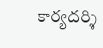కార్యదర్శి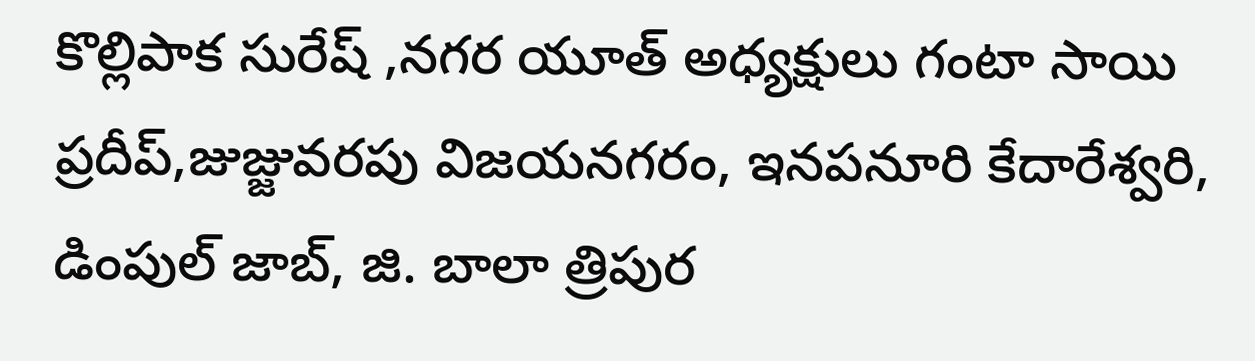కొల్లిపాక సురేష్ ,నగర యూత్ అధ్యక్షులు గంటా సాయి ప్రదీప్,జుజ్జువరపు విజయనగరం, ఇనపనూరి కేదారేశ్వరి, డింపుల్ జాబ్, జి. బాలా త్రిపుర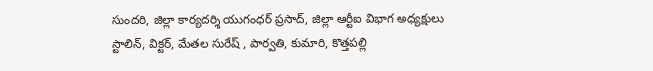సుందరి, జిల్లా కార్యదర్శి యుగంధర్ ప్రసాద్, జిల్లా ఆర్టీఐ విభాగ అధ్యక్షులు స్టాలిన్, విక్టర్, మేతల సురేష్ , పార్వతి, కుమారి, కొత్తపల్లి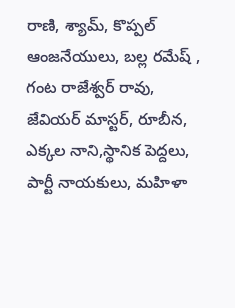రాణి, శ్యామ్, కొప్పల్ ఆంజనేయులు, బల్ల రమేష్ , గంట రాజేశ్వర్ రావు, జేవియర్ మాస్టర్, రూబీన, ఎక్కల నాని,స్థానిక పెద్దలు, పార్టీ నాయకులు, మహిళా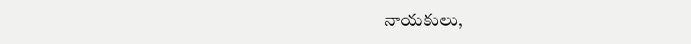నాయకులు,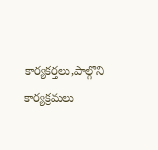కార్యకర్తలు,పాల్గొని కార్యక్రమలు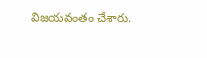విజయవంతం చేశారు.